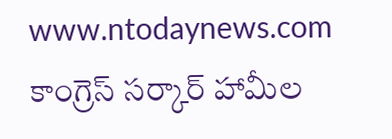www.ntodaynews.com
కాంగ్రెస్ సర్కార్ హామీల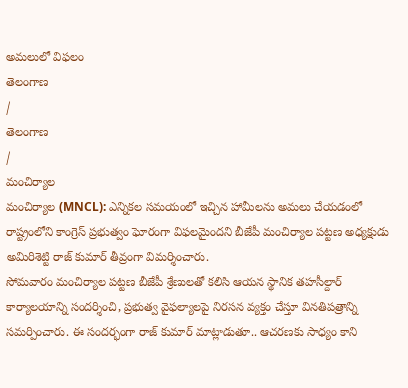అమలులో విఫలం
తెలంగాణ
/
తెలంగాణ
/
మంచిర్యాల
మంచిర్యాల (MNCL): ఎన్నికల సమయంలో ఇచ్చిన హామీలను అమలు చేయడంలో రాష్ట్రంలోని కాంగ్రెస్ ప్రభుత్వం ఘోరంగా విఫలమైందని బీజేపీ మంచిర్యాల పట్టణ అధ్యక్షుడు అమిరిశెట్టి రాజ్ కుమార్ తీవ్రంగా విమర్శించారు.
సోమవారం మంచిర్యాల పట్టణ బీజేపీ శ్రేణులతో కలిసి ఆయన స్థానిక తహసీల్దార్ కార్యాలయాన్ని సందర్శించి, ప్రభుత్వ వైఫల్యాలపై నిరసన వ్యక్తం చేస్తూ వినతిపత్రాన్ని సమర్పించారు. ఈ సందర్భంగా రాజ్ కుమార్ మాట్లాడుతూ.. ఆచరణకు సాధ్యం కాని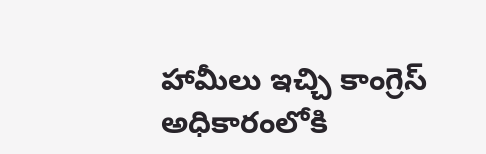హామీలు ఇచ్చి కాంగ్రెస్ అధికారంలోకి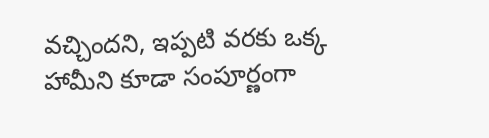వచ్చిందని, ఇప్పటి వరకు ఒక్క హామీని కూడా సంపూర్ణంగా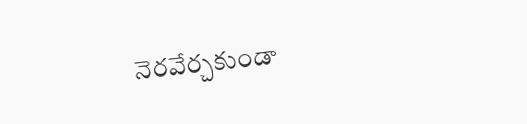నెరవేర్చకుండా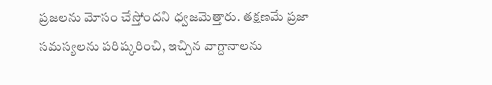ప్రజలను మోసం చేస్తోందని ధ్వజమెత్తారు. తక్షణమే ప్రజా సమస్యలను పరిష్కరించి, ఇచ్చిన వాగ్దానాలను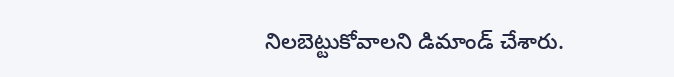నిలబెట్టుకోవాలని డిమాండ్ చేశారు.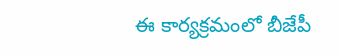ఈ కార్యక్రమంలో బీజేపీ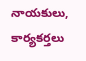నాయకులు, కార్యకర్తలు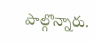పాల్గొన్నారు.